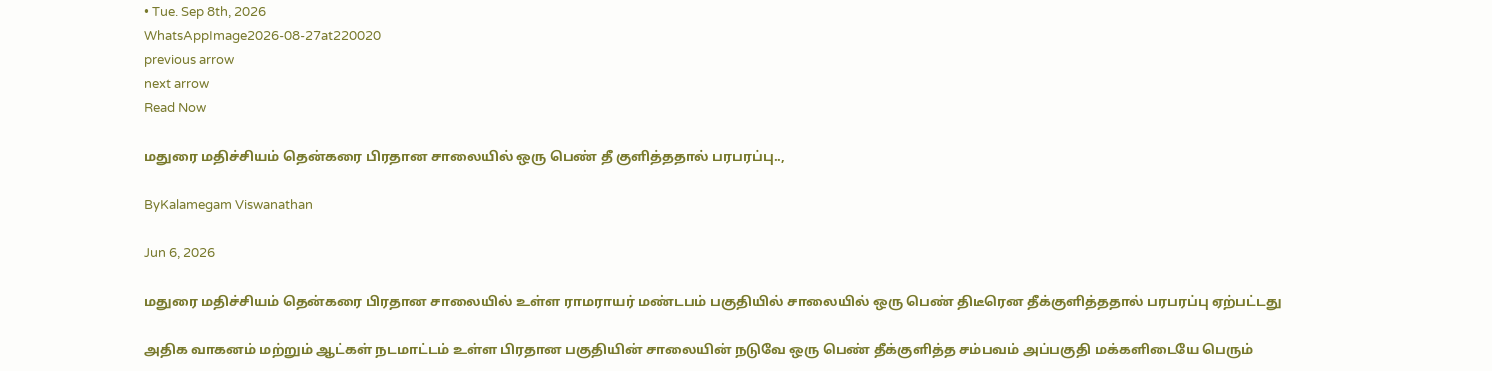• Tue. Sep 8th, 2026
WhatsAppImage2026-08-27at220020
previous arrow
next arrow
Read Now

மதுரை மதிச்சியம் தென்கரை பிரதான சாலையில் ஒரு பெண் தீ குளித்ததால் பரபரப்பு..,

ByKalamegam Viswanathan

Jun 6, 2026

மதுரை மதிச்சியம் தென்கரை பிரதான சாலையில் உள்ள ராமராயர் மண்டபம் பகுதியில் சாலையில் ஒரு பெண் திடீரென தீக்குளித்ததால் பரபரப்பு ஏற்பட்டது

அதிக வாகனம் மற்றும் ஆட்கள் நடமாட்டம் உள்ள பிரதான பகுதியின் சாலையின் நடுவே ஒரு பெண் தீக்குளித்த சம்பவம் அப்பகுதி மக்களிடையே பெரும்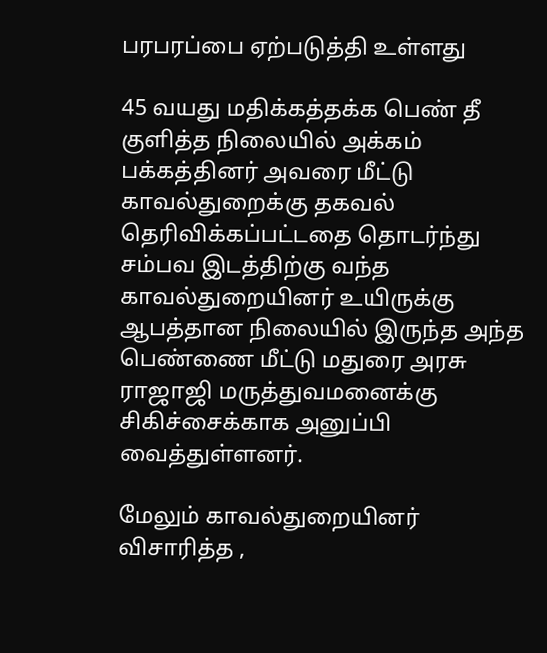பரபரப்பை ஏற்படுத்தி உள்ளது

45 வயது மதிக்கத்தக்க பெண் தீ குளித்த நிலையில் அக்கம் பக்கத்தினர் அவரை மீட்டு காவல்துறைக்கு தகவல் தெரிவிக்கப்பட்டதை தொடர்ந்து சம்பவ இடத்திற்கு வந்த காவல்துறையினர் உயிருக்கு ஆபத்தான நிலையில் இருந்த அந்த பெண்ணை மீட்டு மதுரை அரசு ராஜாஜி மருத்துவமனைக்கு சிகிச்சைக்காக அனுப்பி வைத்துள்ளனர்.

மேலும் காவல்துறையினர் விசாரித்த ,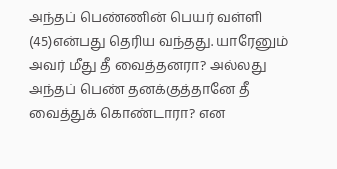அந்தப் பெண்ணின் பெயர் வள்ளி (45)என்பது தெரிய வந்தது. யாரேனும் அவர் மீது தீ வைத்தனரா? அல்லது அந்தப் பெண் தனக்குத்தானே தீ வைத்துக் கொண்டாரா? என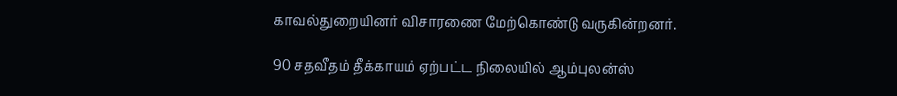காவல்துறையினர் விசாரணை மேற்கொண்டு வருகின்றனர்.

90 சதவீதம் தீக்காயம் ஏற்பட்ட நிலையில் ஆம்புலன்ஸ்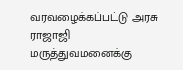வரவழைக்கப்பட்டு அரசு ராஜாஜி மருத்துவமனைக்கு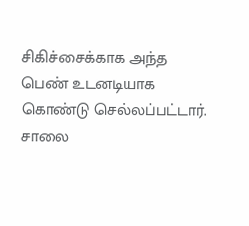சிகிச்சைக்காக அந்த பெண் உடனடியாக கொண்டு செல்லப்பட்டார். சாலை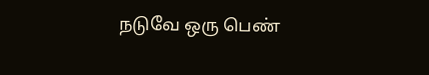நடுவே ஒரு பெண்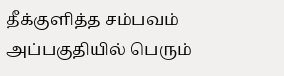தீக்குளித்த சம்பவம் அப்பகுதியில் பெரும்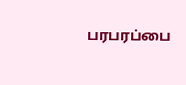பரபரப்பை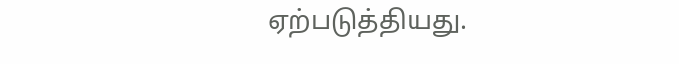ஏற்படுத்தியது.